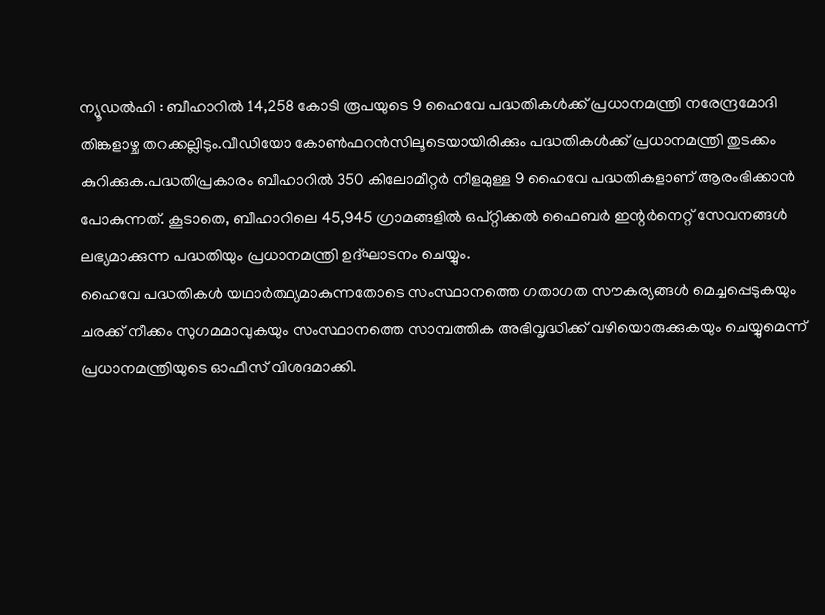ന്യൂഡൽഹി : ബീഹാറിൽ 14,258 കോടി രൂപയുടെ 9 ഹൈവേ പദ്ധതികൾക്ക് പ്രധാനമന്ത്രി നരേന്ദ്രമോദി തിങ്കളാഴ്ച തറക്കല്ലിടും.വീഡിയോ കോൺഫറൻസിലൂടെയായിരിക്കും പദ്ധതികൾക്ക് പ്രധാനമന്ത്രി തുടക്കം കുറിക്കുക.പദ്ധതിപ്രകാരം ബീഹാറിൽ 350 കിലോമീറ്റർ നീളമുള്ള 9 ഹൈവേ പദ്ധതികളാണ് ആരംഭിക്കാൻ പോകുന്നത്. കൂടാതെ, ബീഹാറിലെ 45,945 ഗ്രാമങ്ങളിൽ ഒപ്റ്റിക്കൽ ഫൈബർ ഇന്റർനെറ്റ് സേവനങ്ങൾ ലഭ്യമാക്കുന്ന പദ്ധതിയും പ്രധാനമന്ത്രി ഉദ്ഘാടനം ചെയ്യും.
ഹൈവേ പദ്ധതികൾ യഥാർത്ഥ്യമാകുന്നതോടെ സംസ്ഥാനത്തെ ഗതാഗത സൗകര്യങ്ങൾ മെച്ചപ്പെടുകയും ചരക്ക് നീക്കം സുഗമമാവുകയും സംസ്ഥാനത്തെ സാമ്പത്തിക അഭിവൃദ്ധിക്ക് വഴിയൊരുക്കുകയും ചെയ്യുമെന്ന് പ്രധാനമന്ത്രിയുടെ ഓഫീസ് വിശദമാക്കി.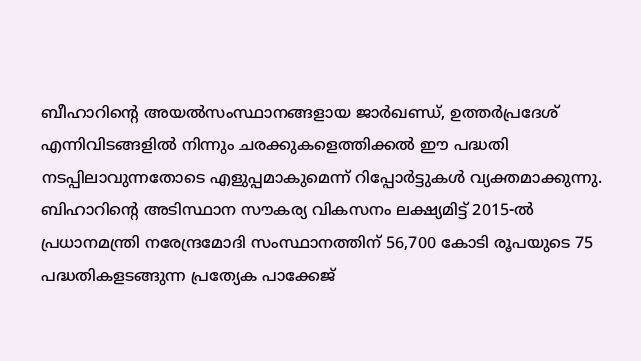ബീഹാറിന്റെ അയൽസംസ്ഥാനങ്ങളായ ജാർഖണ്ഡ്, ഉത്തർപ്രദേശ് എന്നിവിടങ്ങളിൽ നിന്നും ചരക്കുകളെത്തിക്കൽ ഈ പദ്ധതി നടപ്പിലാവുന്നതോടെ എളുപ്പമാകുമെന്ന് റിപ്പോർട്ടുകൾ വ്യക്തമാക്കുന്നു.
ബിഹാറിന്റെ അടിസ്ഥാന സൗകര്യ വികസനം ലക്ഷ്യമിട്ട് 2015-ൽ പ്രധാനമന്ത്രി നരേന്ദ്രമോദി സംസ്ഥാനത്തിന് 56,700 കോടി രൂപയുടെ 75 പദ്ധതികളടങ്ങുന്ന പ്രത്യേക പാക്കേജ്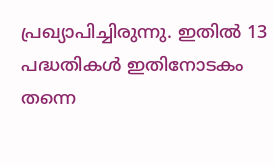പ്രഖ്യാപിച്ചിരുന്നു. ഇതിൽ 13 പദ്ധതികൾ ഇതിനോടകം തന്നെ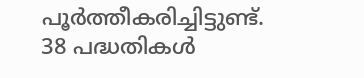പൂർത്തീകരിച്ചിട്ടുണ്ട്. 38 പദ്ധതികൾ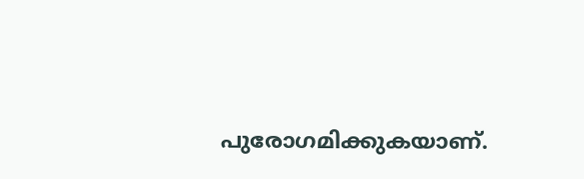പുരോഗമിക്കുകയാണ്.